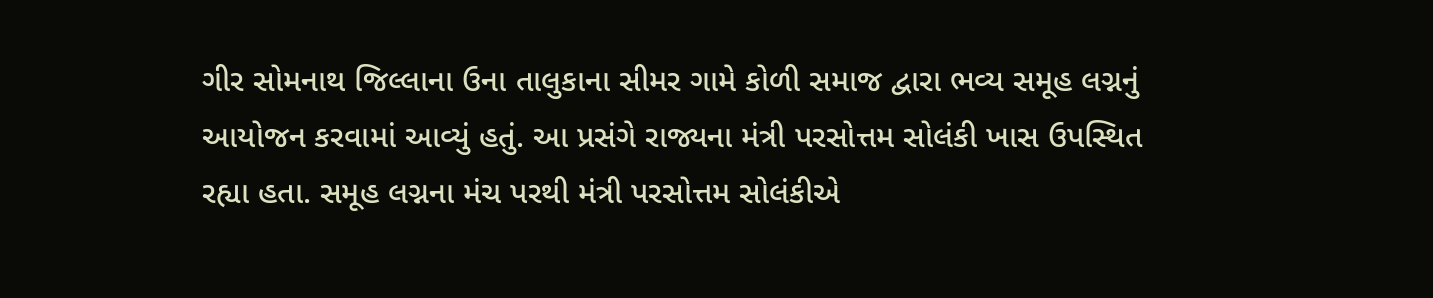ગીર સોમનાથ જિલ્લાના ઉના તાલુકાના સીમર ગામે કોળી સમાજ દ્વારા ભવ્ય સમૂહ લગ્નનું આયોજન કરવામાં આવ્યું હતું. આ પ્રસંગે રાજ્યના મંત્રી પરસોત્તમ સોલંકી ખાસ ઉપસ્થિત રહ્યા હતા. સમૂહ લગ્નના મંચ પરથી મંત્રી પરસોત્તમ સોલંકીએ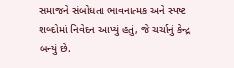સમાજને સંબોધતા ભાવનાત્મક અને સ્પષ્ટ શબ્દોમાં નિવેદન આપ્યું હતું, જે ચર્ચાનું કેન્દ્ર બન્યું છે.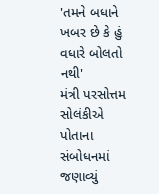'તમને બધાને ખબર છે કે હું વધારે બોલતો નથી'
મંત્રી પરસોત્તમ સોલંકીએ પોતાના સંબોધનમાં જણાવ્યું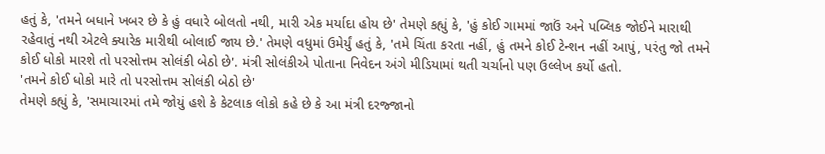હતું કે, 'તમને બધાને ખબર છે કે હું વધારે બોલતો નથી, મારી એક મર્યાદા હોય છે' તેમણે કહ્યું કે, 'હું કોઈ ગામમાં જાઉં અને પબ્લિક જોઈને મારાથી રહેવાતું નથી એટલે ક્યારેક મારીથી બોલાઈ જાય છે.' તેમણે વધુમાં ઉમેર્યું હતું કે, 'તમે ચિંતા કરતા નહીં, હું તમને કોઈ ટેન્શન નહીં આપું, પરંતુ જો તમને કોઈ ધોકો મારશે તો પરસોત્તમ સોલંકી બેઠો છે'. મંત્રી સોલંકીએ પોતાના નિવેદન અંગે મીડિયામાં થતી ચર્ચાનો પણ ઉલ્લેખ કર્યો હતો.
'તમને કોઈ ધોકો મારે તો પરસોત્તમ સોલંકી બેઠો છે'
તેમણે કહ્યું કે, 'સમાચારમાં તમે જોયું હશે કે કેટલાક લોકો કહે છે કે આ મંત્રી દરજ્જાનો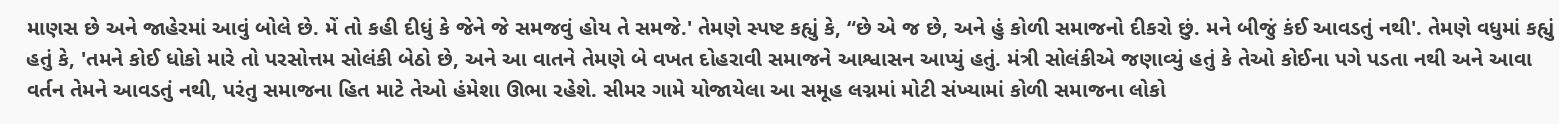માણસ છે અને જાહેરમાં આવું બોલે છે. મેં તો કહી દીધું કે જેને જે સમજવું હોય તે સમજે.' તેમણે સ્પષ્ટ કહ્યું કે, “છે એ જ છે, અને હું કોળી સમાજનો દીકરો છું. મને બીજું કંઈ આવડતું નથી'. તેમણે વધુમાં કહ્યું હતું કે, 'તમને કોઈ ધોકો મારે તો પરસોત્તમ સોલંકી બેઠો છે, અને આ વાતને તેમણે બે વખત દોહરાવી સમાજને આશ્વાસન આપ્યું હતું. મંત્રી સોલંકીએ જણાવ્યું હતું કે તેઓ કોઈના પગે પડતા નથી અને આવા વર્તન તેમને આવડતું નથી, પરંતુ સમાજના હિત માટે તેઓ હંમેશા ઊભા રહેશે. સીમર ગામે યોજાયેલા આ સમૂહ લગ્નમાં મોટી સંખ્યામાં કોળી સમાજના લોકો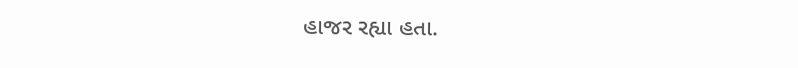હાજર રહ્યા હતા.